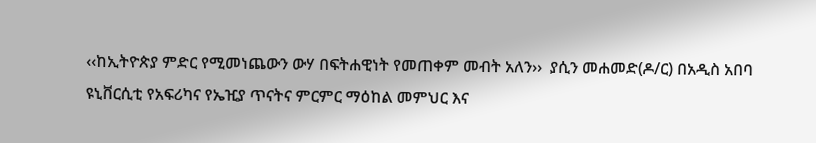‹‹ከኢትዮጵያ ምድር የሚመነጨውን ውሃ በፍትሐዊነት የመጠቀም መብት አለን››  ያሲን መሐመድ(ዶ/ር) በአዲስ አበባ ዩኒቨርሲቲ የአፍሪካና የኤዢያ ጥናትና ምርምር ማዕከል መምህር እና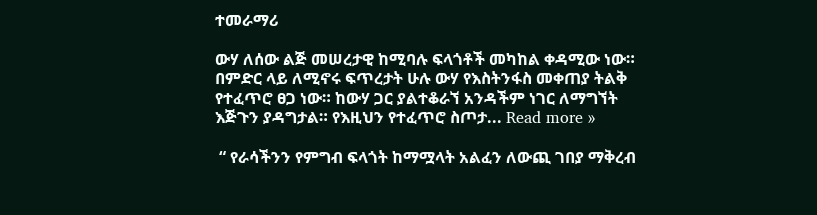ተመራማሪ

ውሃ ለሰው ልጅ መሠረታዊ ከሚባሉ ፍላጎቶች መካከል ቀዳሚው ነው። በምድር ላይ ለሚኖሩ ፍጥረታት ሁሉ ውሃ የእስትንፋስ መቀጠያ ትልቅ የተፈጥሮ ፀጋ ነው። ከውሃ ጋር ያልተቆራኘ አንዳችም ነገር ለማግኘት እጅጉን ያዳግታል። የእዚህን የተፈጥሮ ስጦታ... Read more »

 “ የራሳችንን የምግብ ፍላጎት ከማሟላት አልፈን ለውጪ ገበያ ማቅረብ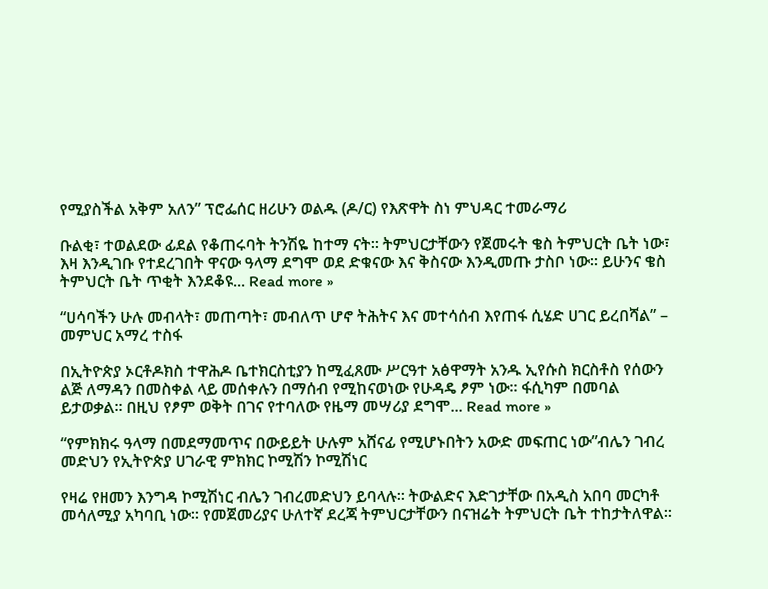የሚያስችል አቅም አለን” ፕሮፌሰር ዘሪሁን ወልዱ (ዶ/ር) የእጽዋት ስነ ምህዳር ተመራማሪ

ቡልቂ፣ ተወልደው ፊደል የቆጠሩባት ትንሽዬ ከተማ ናት። ትምህርታቸውን የጀመሩት ቄስ ትምህርት ቤት ነው፣ እዛ እንዲገቡ የተደረገበት ዋናው ዓላማ ደግሞ ወደ ድቁናው እና ቅስናው እንዲመጡ ታስቦ ነው። ይሁንና ቄስ ትምህርት ቤት ጥቂት እንደቆዩ... Read more »

“ሀሳባችን ሁሉ መብላት፣ መጠጣት፣ መብለጥ ሆኖ ትሕትና እና መተሳሰብ እየጠፋ ሲሄድ ሀገር ይረበሻል” – መምህር አማረ ተስፋ

በኢትዮጵያ ኦርቶዶክስ ተዋሕዶ ቤተክርስቲያን ከሚፈጸሙ ሥርዓተ አፅዋማት አንዱ ኢየሱስ ክርስቶስ የሰውን ልጅ ለማዳን በመስቀል ላይ መሰቀሉን በማሰብ የሚከናወነው የሁዳዴ ፆም ነው። ፋሲካም በመባል ይታወቃል። በዚህ የፆም ወቅት በገና የተባለው የዜማ መሣሪያ ደግሞ... Read more »

“የምክክሩ ዓላማ በመደማመጥና በውይይት ሁሉም አሸናፊ የሚሆኑበትን አውድ መፍጠር ነው”ብሌን ገብረ መድህን የኢትዮጵያ ሀገራዊ ምክክር ኮሚሽን ኮሚሽነር

የዛሬ የዘመን እንግዳ ኮሚሽነር ብሌን ገብረመድህን ይባላሉ። ትውልድና እድገታቸው በአዲስ አበባ መርካቶ መሳለሚያ አካባቢ ነው። የመጀመሪያና ሁለተኛ ደረጃ ትምህርታቸውን በናዝሬት ትምህርት ቤት ተከታትለዋል።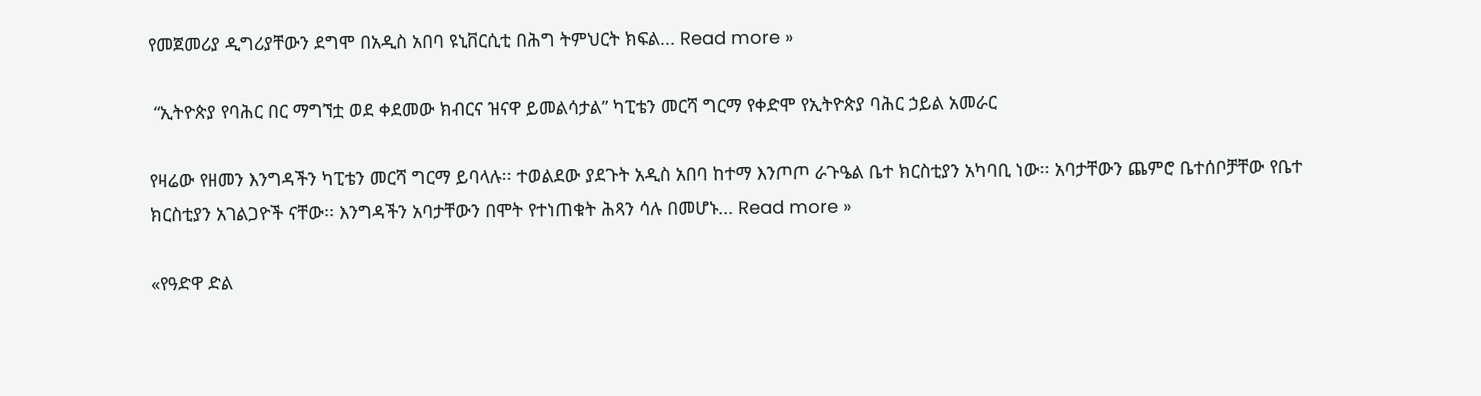የመጀመሪያ ዲግሪያቸውን ደግሞ በአዲስ አበባ ዩኒቨርሲቲ በሕግ ትምህርት ክፍል... Read more »

 “ኢትዮጵያ የባሕር በር ማግኘቷ ወደ ቀደመው ክብርና ዝናዋ ይመልሳታል” ካፒቴን መርሻ ግርማ የቀድሞ የኢትዮጵያ ባሕር ኃይል አመራር

የዛሬው የዘመን እንግዳችን ካፒቴን መርሻ ግርማ ይባላሉ፡፡ ተወልደው ያደጉት አዲስ አበባ ከተማ እንጦጦ ራጉዔል ቤተ ክርስቲያን አካባቢ ነው፡፡ አባታቸውን ጨምሮ ቤተሰቦቻቸው የቤተ ክርስቲያን አገልጋዮች ናቸው፡፡ እንግዳችን አባታቸውን በሞት የተነጠቁት ሕጻን ሳሉ በመሆኑ... Read more »

«የዓድዋ ድል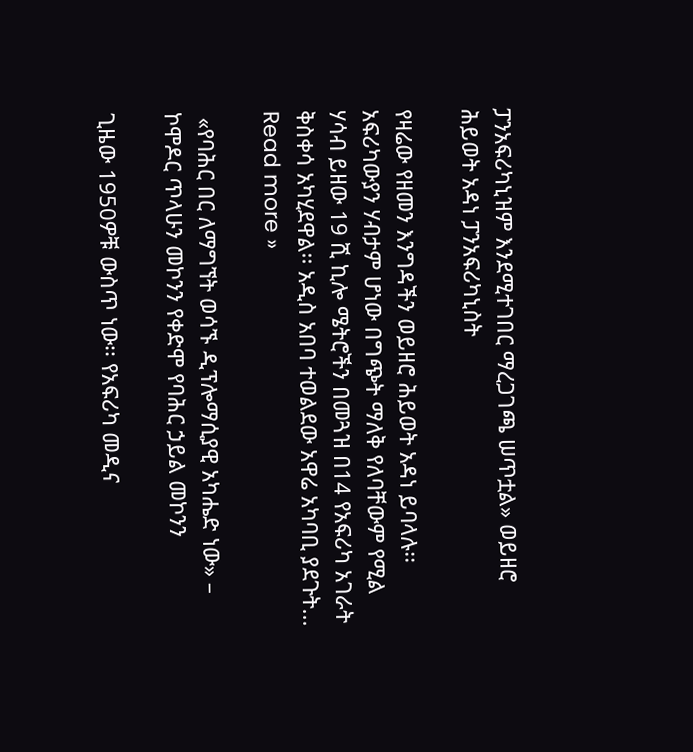ፓንአፍሪካኒዝም እንደሚተገበር ማረጋገጫ ሠጥቷል» ወይዘሮ ሕይወት አዳነ ፓንአፍሪካኒስት

የዛሬው የዘመን እንግዳችን ወይዘሮ ሕይወት አዳነ ይባላሉ፡፡ አፍሪካውያን ሃብታም ሆነው በግጭት ማለቅ የለባቸውም የሚል ሃሳብ ይዘው 19 ሺ ኪሎ ሜትሮችን በመጓዝ በ14 የአፍሪካ አገራት ቅስቀሳ አካሂደዋል፡፡ አዲስ አበባ ተወልደው አዋሬ አካባቢ ያደጉት... Read more »

 «የባሕር በር ለማግኘት ወሳኙ ዲፕሎማሲያዊ አካሔድ ነው» – ኮሞዶር ጥላሁን መኮንን የቀድሞ የባሕር ኃይል መኮንን

ጊዜው 1950ዎቹ ውስጥ ነው፡፡ የአፍሪካ መዲና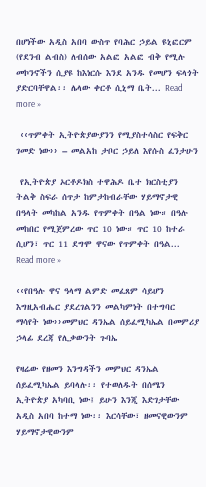በሆነችው አዲስ አበባ ውስጥ የባሕር ኃይል ዩኒፎርም (የደንብ ልብስ) ለብሰው አልፎ አልፎ ብቅ የሚሉ መኮንኖችን ሲያዩ ከእነርሱ እንደ አንዱ የመሆን ፍላጎት ያድርባቸዋል፡፡ ሌላው ቀርቶ ሲኒማ ቤት... Read more »

 ‹‹ጥምቀት ኢትዮጵያውያንን የሚያስተሳስር የፍቅር ገመድ ነው›› – መልአከ ታቦር ኃይለ እየሱስ ፈንታሁን

 የኢትዮጵያ ኦርቶዶክስ ተዋሕዶ ቤተ ክርስቲያን ትልቅ ስፍራ ሰጥታ ከምታከብራቸው ሃይማኖታዊ በዓላት መካከል አንዱ የጥምቀት በዓል ነው። በዓሉ መከበር የሚጀምረው ጥር 10 ነው። ጥር 10 ከተራ ሲሆን፣ ጥር 11 ደግሞ ዋናው የጥምቀት በዓል... Read more »

‹‹የበዓሉ ዋና ዓላማ ልምድ መፈጸም ሳይሆን እግዚአብሔር ያደረገልንን መልካምነት በተግባር ማሳየት ነው››መምህር ዳንኤል ሰይፈሚካኤል በመምሪያ ኃላፊ ደረጃ የሊቃውንት ጉባኤ

የዛሬው የዘመን እንግዳችን መምህር ዳንኤል ሰይፈሚካኤል ይባላሉ፡፡ የተወለዱት በሰሜን ኢትዮጵያ አካባቢ ነው፤ ይሁን እንጂ እድገታቸው አዲስ አበባ ከተማ ነው፡፡ እርሳቸው፣ ዘመናዊውንም ሃይማኖታዊውንም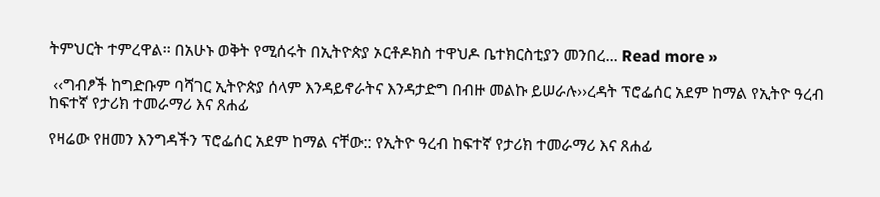ትምህርት ተምረዋል፡፡ በአሁኑ ወቅት የሚሰሩት በኢትዮጵያ ኦርቶዶክስ ተዋህዶ ቤተክርስቲያን መንበረ... Read more »

 ‹‹ግብፆች ከግድቡም ባሻገር ኢትዮጵያ ሰላም እንዳይኖራትና እንዳታድግ በብዙ መልኩ ይሠራሉ››ረዳት ፕሮፌሰር አደም ከማል የኢትዮ ዓረብ ከፍተኛ የታሪክ ተመራማሪ እና ጸሐፊ

የዛሬው የዘመን እንግዳችን ፕሮፌሰር አደም ከማል ናቸው:: የኢትዮ ዓረብ ከፍተኛ የታሪክ ተመራማሪ እና ጸሐፊ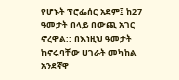የሆኑት ፕሮፌሰር አደም፤ ከ27 ዓመታት በላይ በውጪ አገር ኖረዋል:: በእነዚህ ዓመታት ከኖሩባቸው ሀገራት መካከል አንደኛዋ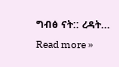ግብፅ ናት:: ረዳት... Read more »